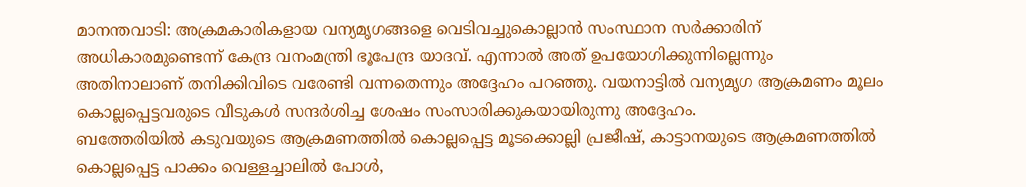മാനന്തവാടി: അക്രമകാരികളായ വന്യമൃഗങ്ങളെ വെടിവച്ചുകൊല്ലാൻ സംസ്ഥാന സർക്കാരിന് അധികാരമുണ്ടെന്ന് കേന്ദ്ര വനംമന്ത്രി ഭൂപേന്ദ്ര യാദവ്. എന്നാൽ അത് ഉപയോഗിക്കുന്നില്ലെന്നും അതിനാലാണ് തനിക്കിവിടെ വരേണ്ടി വന്നതെന്നും അദ്ദേഹം പറഞ്ഞു. വയനാട്ടിൽ വന്യമൃഗ ആക്രമണം മൂലം കൊല്ലപ്പെട്ടവരുടെ വീടുകൾ സന്ദർശിച്ച ശേഷം സംസാരിക്കുകയായിരുന്നു അദ്ദേഹം.
ബത്തേരിയിൽ കടുവയുടെ ആക്രമണത്തിൽ കൊല്ലപ്പെട്ട മൂടക്കൊല്ലി പ്രജീഷ്, കാട്ടാനയുടെ ആക്രമണത്തിൽ കൊല്ലപ്പെട്ട പാക്കം വെള്ളച്ചാലിൽ പോൾ,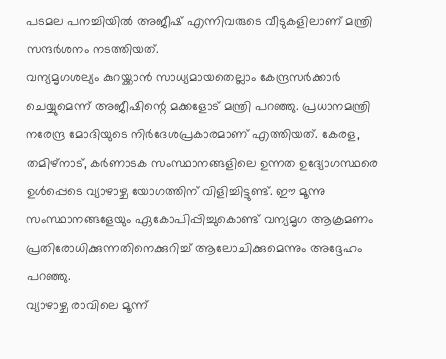പടമല പനച്ചിയിൽ അജീഷ് എന്നിവരുടെ വീടുകളിലാണ് മന്ത്രി സന്ദർശനം നടത്തിയത്.
വന്യമൃഗശല്യം കുറയ്ക്കാൻ സാധ്യമായതെല്ലാം കേന്ദ്രസർക്കാർ ചെയ്യുമെന്ന് അജീഷിന്റെ മക്കളോട് മന്ത്രി പറഞ്ഞു. പ്രധാനമന്ത്രി നരേന്ദ്ര മോദിയുടെ നിർദേശപ്രകാരമാണ് എത്തിയത്. കേരള, തമിഴ്നാട്, കർണാടക സംസ്ഥാനങ്ങളിലെ ഉന്നത ഉദ്യോഗസ്ഥരെ ഉൾപ്പെടെ വ്യാഴാഴ്ച യോഗത്തിന് വിളിച്ചിട്ടുണ്ട്. ഈ മൂന്നു സംസ്ഥാനങ്ങളേയും ഏകോപിപ്പിച്ചുകൊണ്ട് വന്യമൃഗ ആക്രമണം പ്രതിരോധിക്കുന്നതിനെക്കുറിച്ച് ആലോചിക്കുമെന്നും അദ്ദേഹം പറഞ്ഞു.
വ്യാഴാഴ്ച രാവിലെ മൂന്ന്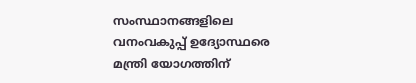സംസ്ഥാനങ്ങളിലെ വനംവകുപ്പ് ഉദ്യോസ്ഥരെ മന്ത്രി യോഗത്തിന്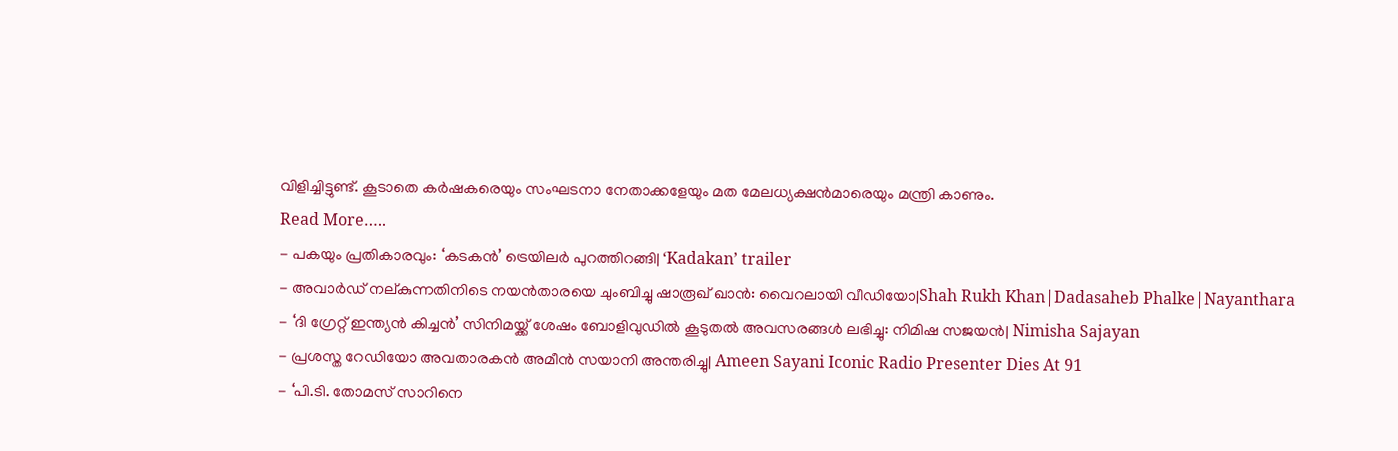വിളിച്ചിട്ടുണ്ട്. കൂടാതെ കർഷകരെയും സംഘടനാ നേതാക്കളേയും മത മേലധ്യക്ഷൻമാരെയും മന്ത്രി കാണും.
Read More…..
- പകയും പ്രതികാരവും: ‘കടകൻ’ ട്രെയിലർ പുറത്തിറങ്ങി| ‘Kadakan’ trailer
- അവാർഡ് നല്കുന്നതിനിടെ നയൻതാരയെ ചുംബിച്ചു ഷാരൂഖ് ഖാൻ: വൈറലായി വീഡിയോ|Shah Rukh Khan|Dadasaheb Phalke|Nayanthara
- ‘ദി ഗ്രേറ്റ് ഇന്ത്യൻ കിച്ചൻ’ സിനിമയ്ക്ക് ശേഷം ബോളിവുഡിൽ കൂടുതൽ അവസരങ്ങൾ ലഭിച്ചു: നിമിഷ സജയൻ| Nimisha Sajayan
- പ്രശസ്ത റേഡിയോ അവതാരകൻ അമീൻ സയാനി അന്തരിച്ചു| Ameen Sayani Iconic Radio Presenter Dies At 91
- ‘പി.ടി. തോമസ് സാറിനെ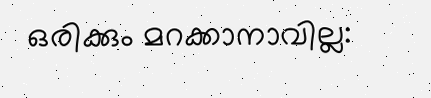ഒരിക്കും മറക്കാനാവില്ല: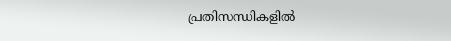പ്രതിസന്ധികളിൽ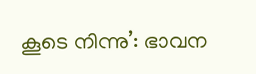കൂടെ നിന്നു’: ഭാവന